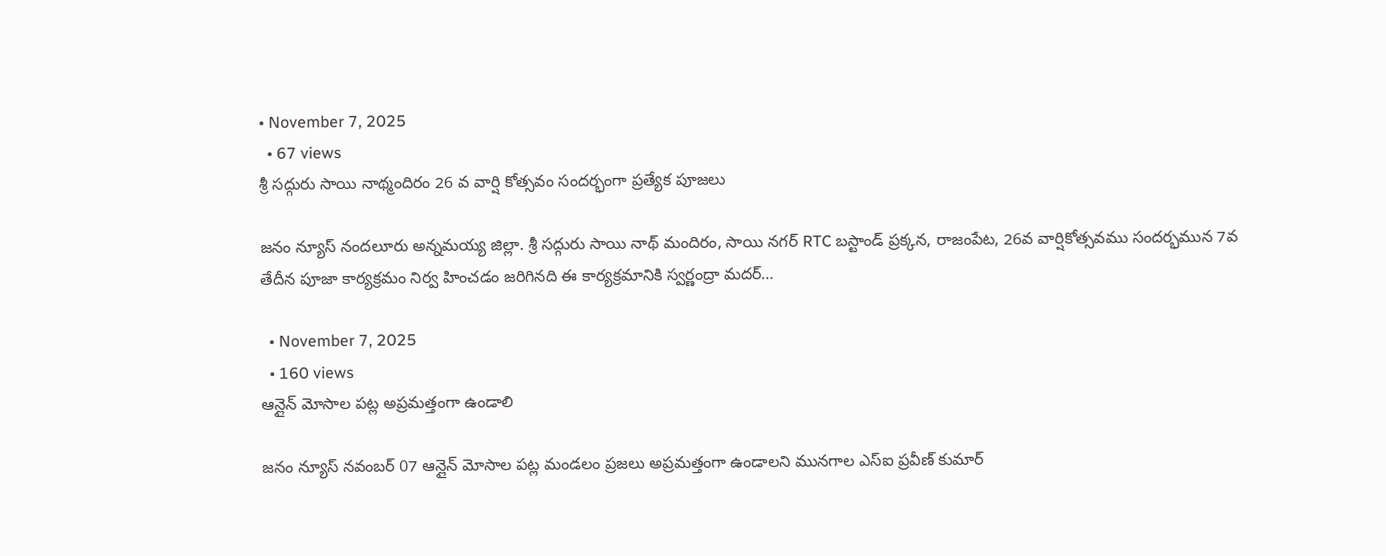• November 7, 2025
  • 67 views
శ్రీ సద్గురు సాయి నాథ్మందిరం 26 వ వార్షి కోత్సవం సందర్భంగా ప్రత్యేక పూజలు

జనం న్యూస్ నందలూరు అన్నమయ్య జిల్లా. శ్రీ సద్గురు సాయి నాథ్ మందిరం, సాయి నగర్ RTC బస్టాండ్ ప్రక్కన, రాజంపేట, 26వ వార్షికోత్సవము సందర్భమున 7వ తేదీన పూజా కార్యక్రమం నిర్వ హించడం జరిగినది ఈ కార్యక్రమానికి స్వర్ణంద్రా మదర్…

  • November 7, 2025
  • 160 views
ఆన్లైన్ మోసాల పట్ల అప్రమత్తంగా ఉండాలి

జనం న్యూస్ నవంబర్ 07 ఆన్లైన్ మోసాల పట్ల మండలం ప్రజలు అప్రమత్తంగా ఉండాలని మునగాల ఎస్ఐ ప్రవీణ్ కుమార్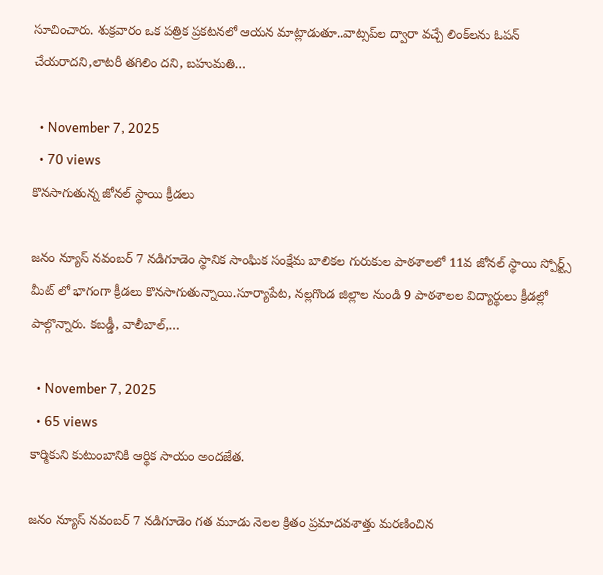సూచించారు. శుక్రవారం ఒక పత్రిక ప్రకటనలో ఆయన మాట్లాడుతూ..వాట్సప్‌ల ద్వారా వచ్చే లింక్‌లను ఓపన్‌ చేయరాదని,లాటరీ తగిలిం దని, బహుమతి…

  • November 7, 2025
  • 70 views
కొనసాగుతున్న జోనల్ స్థాయి క్రీడలు

జనం న్యూస్ నవంబర్ 7 నడిగూడెం స్థానిక సాంఘిక సంక్షేమ బాలికల గురుకుల పాఠశాలలో 11వ జోనల్ స్థాయి స్పోర్ట్స్ మీట్ లో భాగంగా క్రీడలు కొనసాగుతున్నాయి.సూర్యాపేట, నల్లగొండ జిల్లాల నుండి 9 పాఠశాలల విద్యార్థులు క్రీడల్లో పాల్గొన్నారు. కబడ్డీ, వాలీబాల్,…

  • November 7, 2025
  • 65 views
కార్మికుని కుటుంబానికి ఆర్థిక సాయం అందజేత.

జనం న్యూస్ నవంబర్ 7 నడిగూడెం గత మూడు నెలల క్రితం ప్రమాదవశాత్తు మరణించిన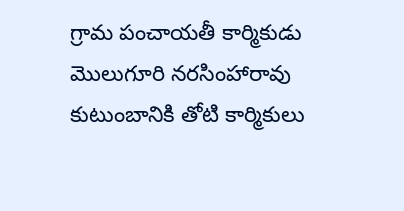గ్రామ పంచాయతీ కార్మికుడు మొలుగూరి నరసింహారావు కుటుంబానికి తోటి కార్మికులు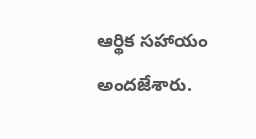ఆర్థిక సహాయం అందజేశారు.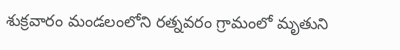శుక్రవారం మండలంలోని రత్నవరం గ్రామంలో మృతుని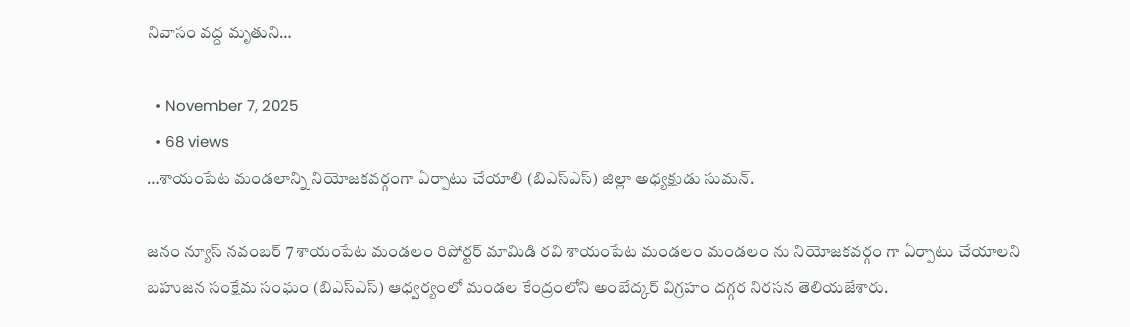నివాసం వద్ద మృతుని…

  • November 7, 2025
  • 68 views
…శాయంపేట మండలాన్ని నియోజకవర్గంగా ఏర్పాటు చేయాలి (బిఎస్ఎస్) జిల్లా అధ్యక్షుడు సుమన్.

జనం న్యూస్ నవంబర్ 7 శాయంపేట మండలం రిపోర్టర్ మామిడి రవి శాయంపేట మండలం మండలం ను నియోజకవర్గం గా ఏర్పాటు చేయాలని బహుజన సంక్షేమ సంఘం (బిఎస్ఎస్) ఆధ్వర్యంలో మండల కేంద్రంలోని అంబేద్కర్ విగ్రహం దగ్గర నిరసన తెలియజేశారు.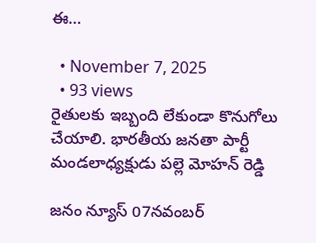ఈ…

  • November 7, 2025
  • 93 views
రైతులకు ఇబ్బంది లేకుండా కొనుగోలు చేయాలి. భారతీయ జనతా పార్టీ మండలాధ్యక్షుడు పల్లె మోహన్ రెడ్డి

జనం న్యూస్ 07నవంబర్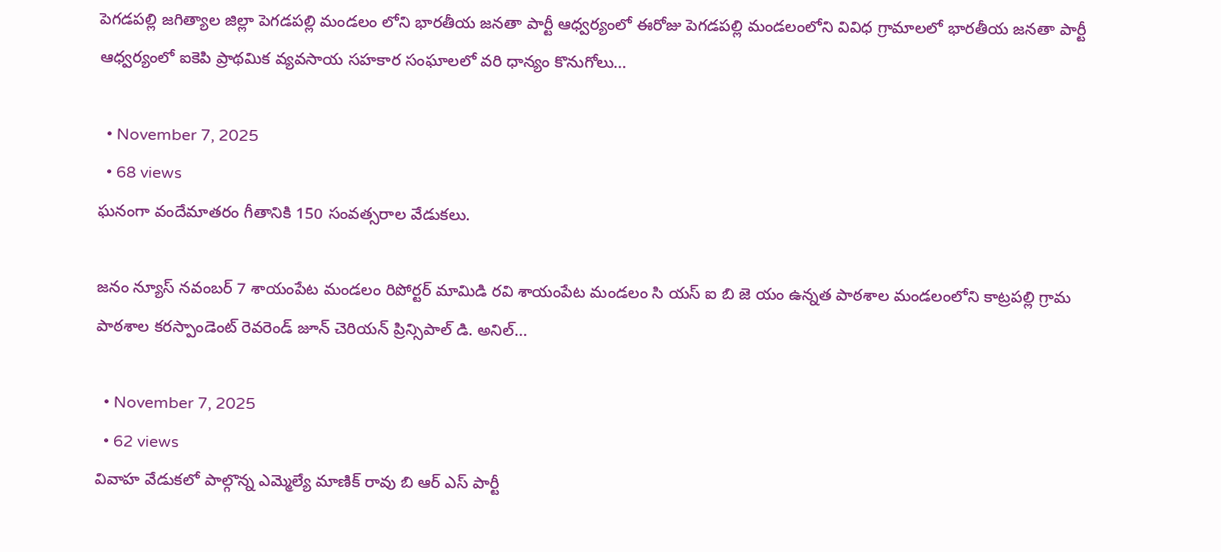పెగడపల్లి జగిత్యాల జిల్లా పెగడపల్లి మండలం లోని భారతీయ జనతా పార్టీ ఆధ్వర్యంలో ఈరోజు పెగడపల్లి మండలంలోని వివిధ గ్రామాలలో భారతీయ జనతా పార్టీ ఆధ్వర్యంలో ఐకెపి ప్రాథమిక వ్యవసాయ సహకార సంఘాలలో వరి ధాన్యం కొనుగోలు…

  • November 7, 2025
  • 68 views
ఘనంగా వందేమాతరం గీతానికి 150 సంవత్సరాల వేడుకలు.

జనం న్యూస్ నవంబర్ 7 శాయంపేట మండలం రిపోర్టర్ మామిడి రవి శాయంపేట మండలం సి యస్ ఐ బి జె యం ఉన్నత పాఠశాల మండలంలోని కాట్రపల్లి గ్రామ పాఠశాల కరస్పాండెంట్ రెవరెండ్ జూన్ చెరియన్ ప్రిన్సిపాల్ డి. అనిల్…

  • November 7, 2025
  • 62 views
వివాహ వేడుకలో పాల్గొన్న ఎమ్మెల్యే మాణిక్ రావు బి ఆర్ ఎస్ పార్టీ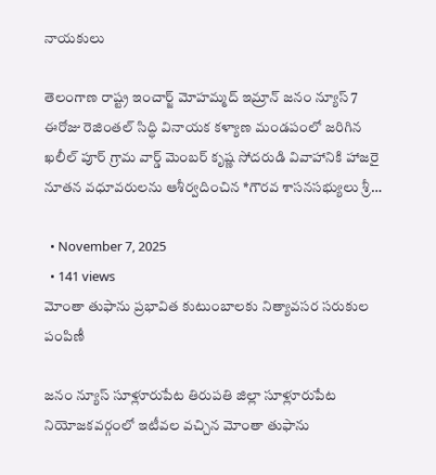నాయకులు

తెలంగాణ రాష్ట్ర ఇంచార్జ్ మోహమ్మద్ ఇమ్రాన్ జనం న్యూస్ 7 ఈరోజు రెజింతల్ సిద్ధి వినాయక కళ్యాణ మండపంలో జరిగిన ఖలీల్ పూర్ గ్రామ వార్డ్ మెంబర్ కృష్ణ సోదరుడి వివాహానికి హాజరై నూతన వధూవరులను ఆశీర్వదించిన *గౌరవ శాసనసభ్యులు శ్రీ…

  • November 7, 2025
  • 141 views
మోంతా తుఫాను ప్రభావిత కుటుంబాలకు నిత్యావసర సరుకుల పంపిణీ

జనం న్యూస్ సూళ్లూరుపేట తిరుపతి జిల్లా సూళ్లూరుపేట నియోజకవర్గంలో ఇటీవల వచ్చిన మోంతా తుఫాను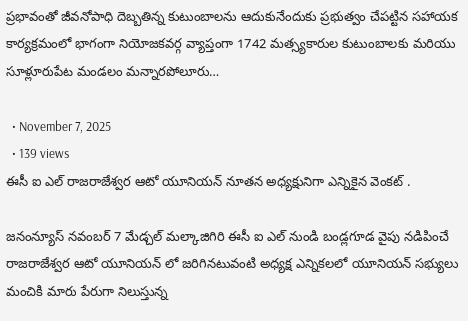ప్రభావంతో జీవనోపాధి దెబ్బతిన్న కుటుంబాలను ఆదుకునేందుకు ప్రభుత్వం చేపట్టిన సహాయక కార్యక్రమంలో భాగంగా నియోజకవర్గ వ్యాప్తంగా 1742 మత్స్యకారుల కుటుంబాలకు మరియు సూళ్లూరుపేట మండలం మన్నారపోలూరు…

  • November 7, 2025
  • 139 views
ఈసీ ఐ ఎల్ రాజరాజేశ్వర ఆటో యూనియన్ నూతన అధ్యక్షునిగా ఎన్నికైన వెంకట్ .

జనంన్యూస్ నవంబర్ 7 మేడ్చల్ మల్కాజిగిరి ఈసీ ఐ ఎల్ నుండి బండ్లగూడ వైపు నడిపించే రాజరాజేశ్వర ఆటో యూనియన్ లో జరిగినటువంటి అధ్యక్ష ఎన్నికలలో యూనియన్ సభ్యులు మంచికి మారు పేరుగా నిలుస్తున్న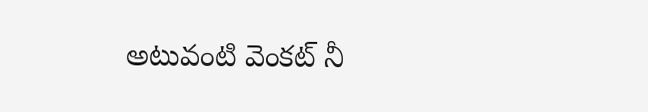అటువంటి వెంకట్ నీ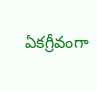ఏకగ్రీవంగా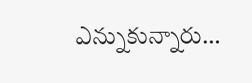ఎన్నుకున్నారు…